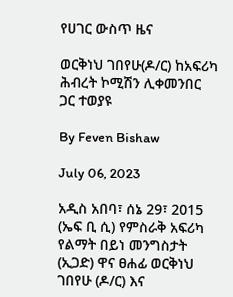የሀገር ውስጥ ዜና

ወርቅነህ ገበየሁ(ዶ/ር) ከአፍሪካ ሕብረት ኮሚሽን ሊቀመንበር ጋር ተወያዩ

By Feven Bishaw

July 06, 2023

አዲስ አበባ፣ ሰኔ 29፣ 2015 (ኤፍ ቢ ሲ) የምስራቅ አፍሪካ የልማት በይነ መንግስታት (ኢጋድ) ዋና ፀሐፊ ወርቅነህ ገበየሁ (ዶ/ር) እና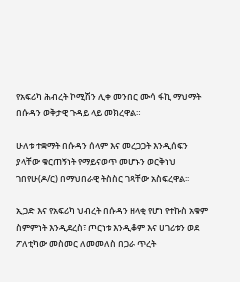የአፍሪካ ሕብረት ኮሚሽን ሊቀ መንበር ሙሳ ፋኪ ማህማት በሱዳን ወቅታዊ ጉዳይ ላይ መክረዋል።

ሁለቱ ተቋማት በሱዳን ሰላም እና መረጋጋት እንዲሰፍን ያላቸው ቁርጠኝነት የማይናወጥ መሆኑን ወርቅነህ ገበየሁ(ዶ/ር) በማህበራዊ ትስስር ገጻቸው አስፍረዋል፡፡

ኢጋድ እና የአፍሪካ ህብረት በሱዳን ዘላቂ የሆነ የተኩስ አቁም ስምምነት እንዲደረስ፣ ጦርነቱ እንዲቆም እና ሀገሪቱን ወደ ፖለቲካው መስመር ለመመለስ በጋራ ጥረት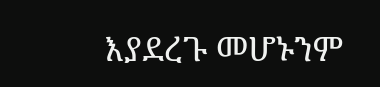እያደረጉ መሆኑንም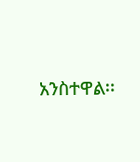አንስተዋል፡፡